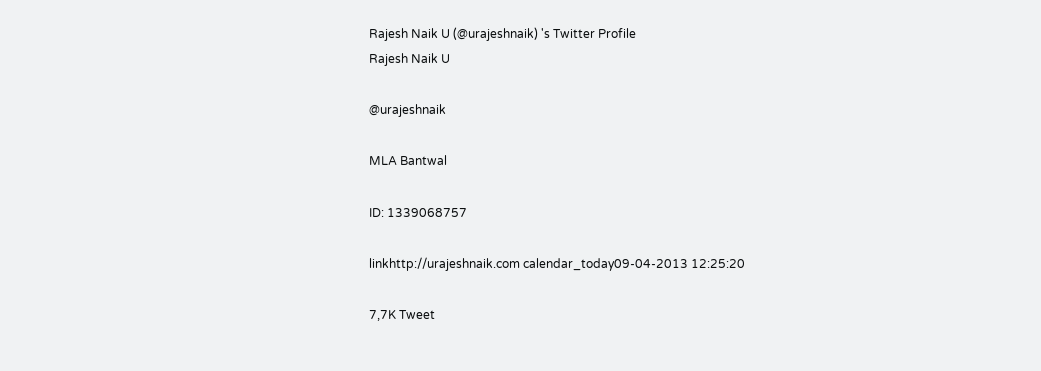Rajesh Naik U (@urajeshnaik) 's Twitter Profile
Rajesh Naik U

@urajeshnaik

MLA Bantwal

ID: 1339068757

linkhttp://urajeshnaik.com calendar_today09-04-2013 12:25:20

7,7K Tweet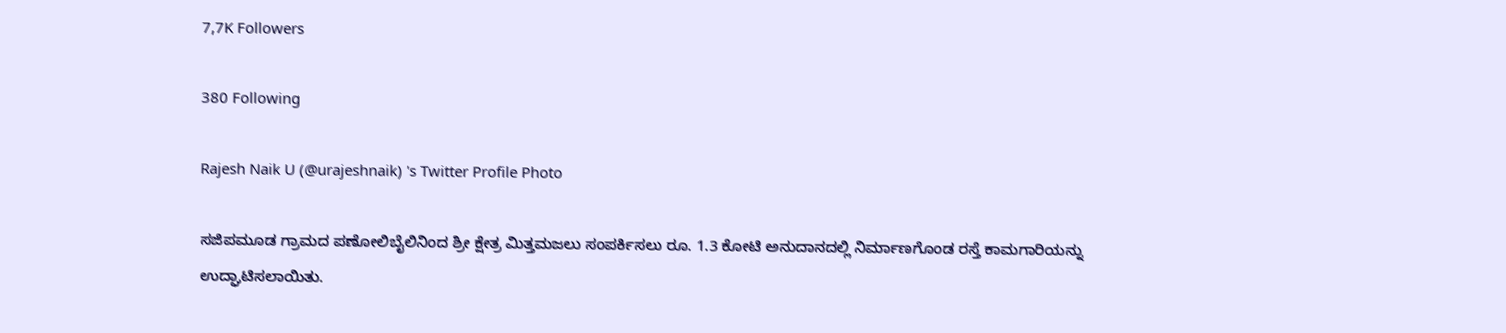7,7K Followers

380 Following

Rajesh Naik U (@urajeshnaik) 's Twitter Profile Photo

ಸಜಿಪಮೂಡ ಗ್ರಾಮದ ಪಣೋಲಿಬೈಲಿನಿಂದ ಶ್ರೀ ಕ್ಷೇತ್ರ ಮಿತ್ತಮಜಲು ಸಂಪರ್ಕಿಸಲು ರೂ. 1.3 ಕೋಟಿ ಅನುದಾನದಲ್ಲಿ ನಿರ್ಮಾಣಗೊಂಡ ರಸ್ತೆ ಕಾಮಗಾರಿಯನ್ನು ಉದ್ಘಾಟಿಸಲಾಯಿತು.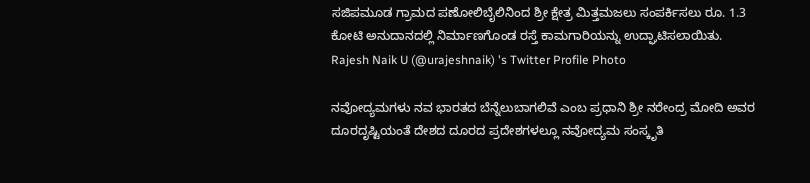ಸಜಿಪಮೂಡ ಗ್ರಾಮದ ಪಣೋಲಿಬೈಲಿನಿಂದ ಶ್ರೀ ಕ್ಷೇತ್ರ ಮಿತ್ತಮಜಲು ಸಂಪರ್ಕಿಸಲು ರೂ. 1.3 ಕೋಟಿ ಅನುದಾನದಲ್ಲಿ ನಿರ್ಮಾಣಗೊಂಡ ರಸ್ತೆ ಕಾಮಗಾರಿಯನ್ನು ಉದ್ಘಾಟಿಸಲಾಯಿತು.
Rajesh Naik U (@urajeshnaik) 's Twitter Profile Photo

ನವೋದ್ಯಮಗಳು ನವ ಭಾರತದ ಬೆನ್ನೆಲುಬಾಗಲಿವೆ ಎಂಬ ಪ್ರಧಾನಿ ಶ್ರೀ ನರೇಂದ್ರ ಮೋದಿ ಅವರ ದೂರದೃಷ್ಟಿಯಂತೆ ದೇಶದ ದೂರದ ಪ್ರದೇಶಗಳಲ್ಲೂ ನವೋದ್ಯಮ ಸಂಸ್ಕೃತಿ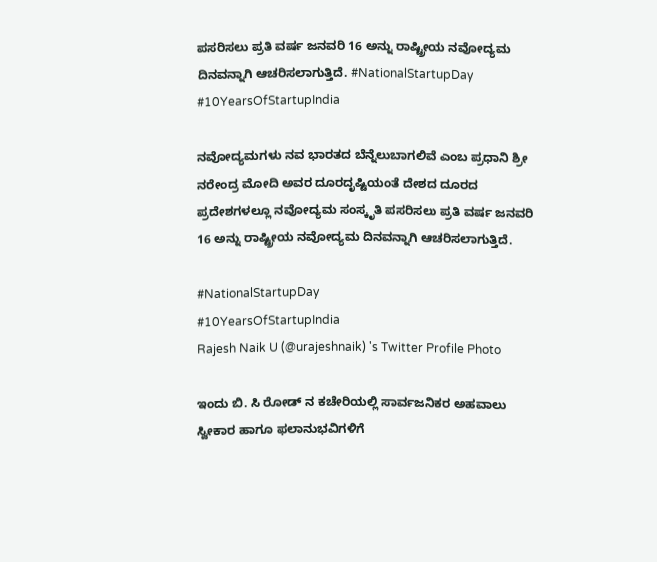ಪಸರಿಸಲು ಪ್ರತಿ ವರ್ಷ ಜನವರಿ 16 ಅನ್ನು ರಾಷ್ಟ್ರೀಯ ನವೋದ್ಯಮ ದಿನವನ್ನಾಗಿ ಆಚರಿಸಲಾಗುತ್ತಿದೆ. #NationalStartupDay #10YearsOfStartupIndia

ನವೋದ್ಯಮಗಳು ನವ ಭಾರತದ ಬೆನ್ನೆಲುಬಾಗಲಿವೆ ಎಂಬ ಪ್ರಧಾನಿ ಶ್ರೀ ನರೇಂದ್ರ ಮೋದಿ ಅವರ ದೂರದೃಷ್ಟಿಯಂತೆ ದೇಶದ ದೂರದ ಪ್ರದೇಶಗಳಲ್ಲೂ ನವೋದ್ಯಮ ಸಂಸ್ಕೃತಿ ಪಸರಿಸಲು ಪ್ರತಿ ವರ್ಷ ಜನವರಿ 16 ಅನ್ನು ರಾಷ್ಟ್ರೀಯ ನವೋದ್ಯಮ ದಿನವನ್ನಾಗಿ ಆಚರಿಸಲಾಗುತ್ತಿದೆ.

#NationalStartupDay
#10YearsOfStartupIndia
Rajesh Naik U (@urajeshnaik) 's Twitter Profile Photo

ಇಂದು ಬಿ. ಸಿ ರೋಡ್ ನ ಕಚೇರಿಯಲ್ಲಿ ಸಾರ್ವಜನಿಕರ ಅಹವಾಲು ಸ್ವೀಕಾರ ಹಾಗೂ ಫಲಾನುಭವಿಗಳಿಗೆ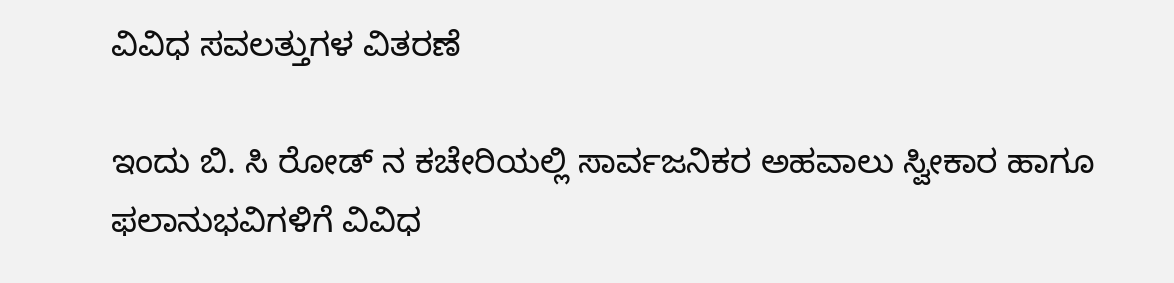ವಿವಿಧ ಸವಲತ್ತುಗಳ ವಿತರಣೆ

ಇಂದು ಬಿ. ಸಿ ರೋಡ್ ನ ಕಚೇರಿಯಲ್ಲಿ ಸಾರ್ವಜನಿಕರ ಅಹವಾಲು ಸ್ವೀಕಾರ ಹಾಗೂ ಫಲಾನುಭವಿಗಳಿಗೆ ವಿವಿಧ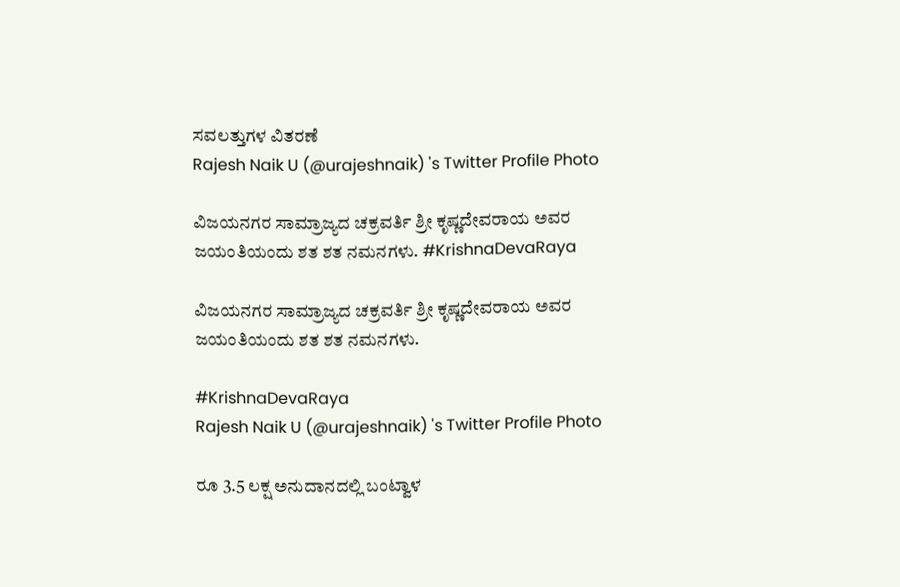ಸವಲತ್ತುಗಳ ವಿತರಣೆ
Rajesh Naik U (@urajeshnaik) 's Twitter Profile Photo

ವಿಜಯನಗರ ಸಾಮ್ರಾಜ್ಯದ ಚಕ್ರವರ್ತಿ ಶ್ರೀ ಕೃಷ್ಣದೇವರಾಯ ಅವರ ಜಯಂತಿಯಂದು ಶತ ಶತ ನಮನಗಳು. #KrishnaDevaRaya

ವಿಜಯನಗರ ಸಾಮ್ರಾಜ್ಯದ ಚಕ್ರವರ್ತಿ ಶ್ರೀ ಕೃಷ್ಣದೇವರಾಯ ಅವರ ಜಯಂತಿಯಂದು ಶತ ಶತ ನಮನಗಳು.

#KrishnaDevaRaya
Rajesh Naik U (@urajeshnaik) 's Twitter Profile Photo

ರೂ 3.5 ಲಕ್ಷ ಅನುದಾನದಲ್ಲಿ ಬಂಟ್ವಾಳ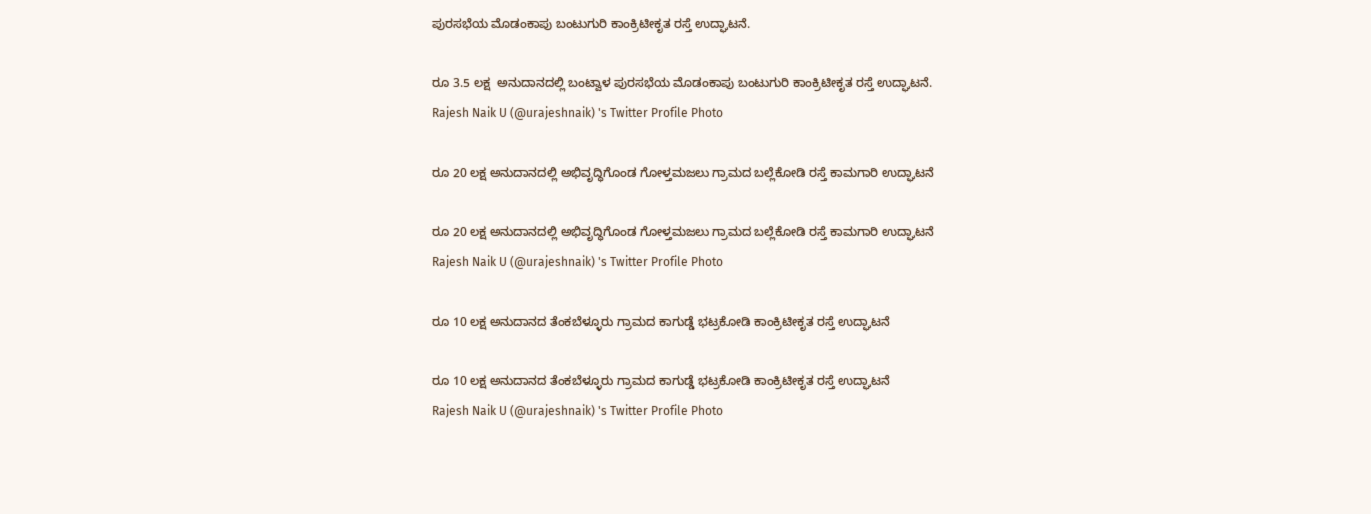ಪುರಸಭೆಯ ಮೊಡಂಕಾಪು ಬಂಟುಗುರಿ ಕಾಂಕ್ರಿಟೀಕೃತ ರಸ್ತೆ ಉದ್ಘಾಟನೆ.

ರೂ 3.5 ಲಕ್ಷ  ಅನುದಾನದಲ್ಲಿ ಬಂಟ್ವಾಳ ಪುರಸಭೆಯ ಮೊಡಂಕಾಪು ಬಂಟುಗುರಿ ಕಾಂಕ್ರಿಟೀಕೃತ ರಸ್ತೆ ಉದ್ಘಾಟನೆ.
Rajesh Naik U (@urajeshnaik) 's Twitter Profile Photo

ರೂ 20 ಲಕ್ಷ ಅನುದಾನದಲ್ಲಿ ಅಭಿವೃದ್ಧಿಗೊಂಡ ಗೋಳ್ತಮಜಲು ಗ್ರಾಮದ ಬಲ್ಲೆಕೋಡಿ ರಸ್ತೆ ಕಾಮಗಾರಿ ಉದ್ಘಾಟನೆ

ರೂ 20 ಲಕ್ಷ ಅನುದಾನದಲ್ಲಿ ಅಭಿವೃದ್ಧಿಗೊಂಡ ಗೋಳ್ತಮಜಲು ಗ್ರಾಮದ ಬಲ್ಲೆಕೋಡಿ ರಸ್ತೆ ಕಾಮಗಾರಿ ಉದ್ಘಾಟನೆ
Rajesh Naik U (@urajeshnaik) 's Twitter Profile Photo

ರೂ 10 ಲಕ್ಷ ಅನುದಾನದ ತೆಂಕಬೆಳ್ಳೂರು ಗ್ರಾಮದ ಕಾಗುಡ್ಡೆ ಭಟ್ರಕೋಡಿ ಕಾಂಕ್ರಿಟೀಕೃತ ರಸ್ತೆ ಉದ್ಘಾಟನೆ

ರೂ 10 ಲಕ್ಷ ಅನುದಾನದ ತೆಂಕಬೆಳ್ಳೂರು ಗ್ರಾಮದ ಕಾಗುಡ್ಡೆ ಭಟ್ರಕೋಡಿ ಕಾಂಕ್ರಿಟೀಕೃತ ರಸ್ತೆ ಉದ್ಘಾಟನೆ
Rajesh Naik U (@urajeshnaik) 's Twitter Profile Photo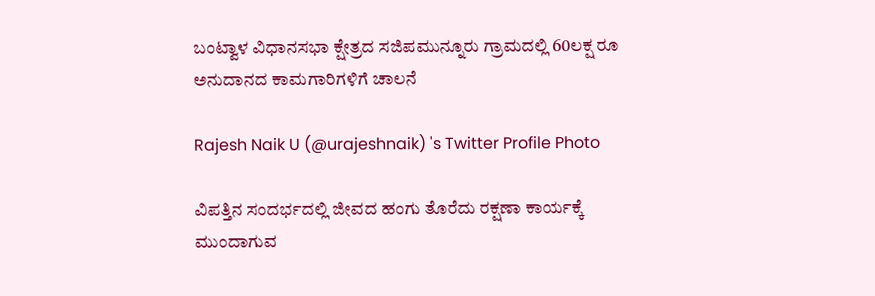ಬಂಟ್ವಾಳ ವಿಧಾನಸಭಾ ಕ್ಷೇತ್ರದ ಸಜಿಪಮುನ್ನೂರು ಗ್ರಾಮದಲ್ಲಿ 60ಲಕ್ಷ ರೂ ಅನುದಾನದ ಕಾಮಗಾರಿಗಳಿಗೆ ಚಾಲನೆ

Rajesh Naik U (@urajeshnaik) 's Twitter Profile Photo

ವಿಪತ್ತಿನ ಸಂದರ್ಭದಲ್ಲಿ ಜೀವದ ಹಂಗು ತೊರೆದು ರಕ್ಷಣಾ ಕಾರ್ಯಕ್ಕೆ ಮುಂದಾಗುವ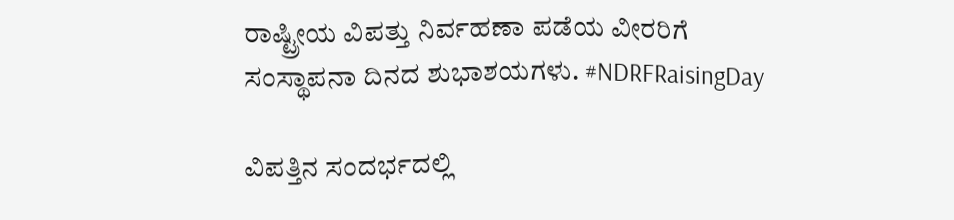ರಾಷ್ಟ್ರೀಯ ವಿಪತ್ತು ನಿರ್ವಹಣಾ ಪಡೆಯ ವೀರರಿಗೆ ಸಂಸ್ಥಾಪನಾ ದಿನದ ಶುಭಾಶಯಗಳು. #NDRFRaisingDay

ವಿಪತ್ತಿನ ಸಂದರ್ಭದಲ್ಲಿ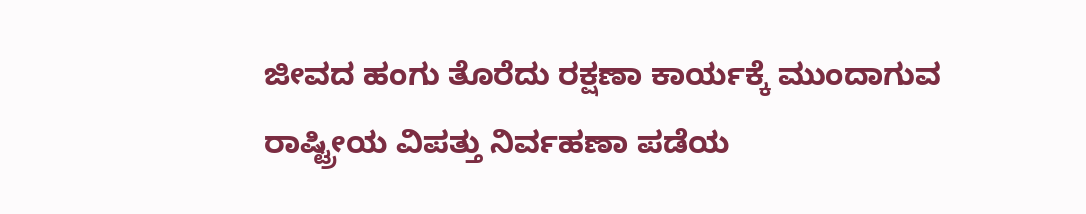ಜೀವದ ಹಂಗು ತೊರೆದು ರಕ್ಷಣಾ ಕಾರ್ಯಕ್ಕೆ ಮುಂದಾಗುವ ರಾಷ್ಟ್ರೀಯ ವಿಪತ್ತು ನಿರ್ವಹಣಾ ಪಡೆಯ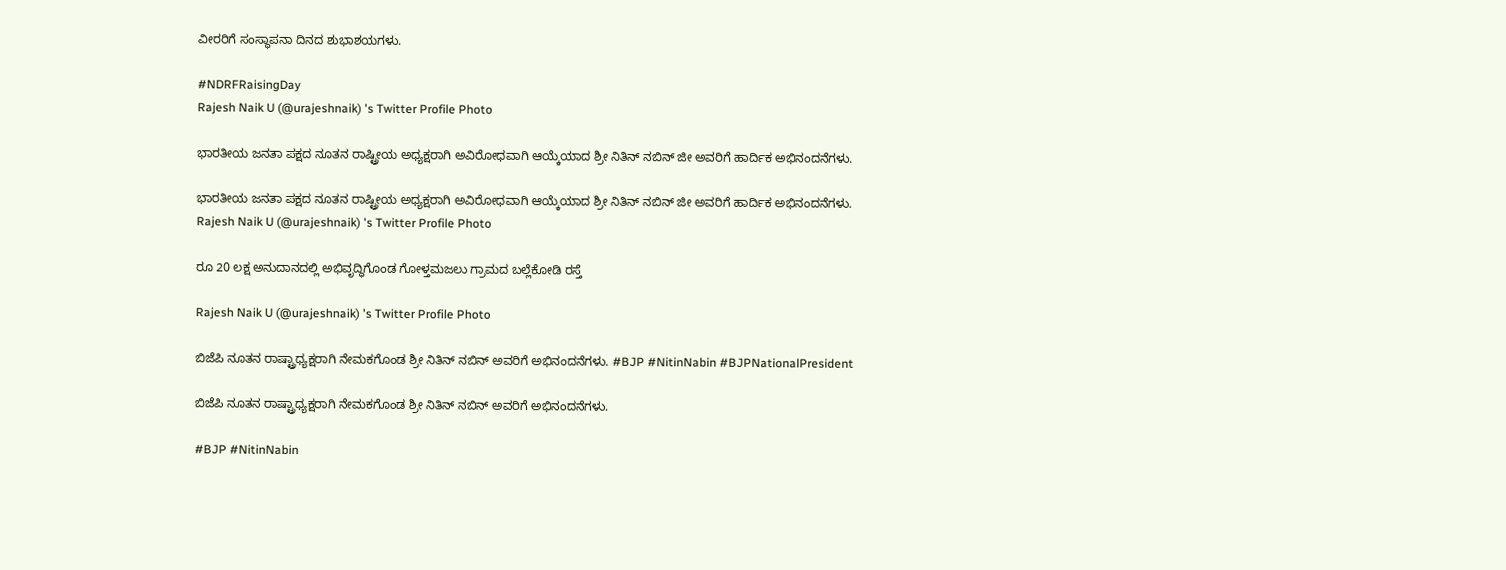ವೀರರಿಗೆ ಸಂಸ್ಥಾಪನಾ ದಿನದ ಶುಭಾಶಯಗಳು.

#NDRFRaisingDay
Rajesh Naik U (@urajeshnaik) 's Twitter Profile Photo

ಭಾರತೀಯ ಜನತಾ ಪಕ್ಷದ ನೂತನ ರಾಷ್ಟ್ರೀಯ ಅಧ್ಯಕ್ಷರಾಗಿ ಅವಿರೋಧವಾಗಿ ಆಯ್ಕೆಯಾದ ಶ್ರೀ ನಿತಿನ್ ನಬಿನ್ ಜೀ ಅವರಿಗೆ ಹಾರ್ದಿಕ ಅಭಿನಂದನೆಗಳು.

ಭಾರತೀಯ ಜನತಾ ಪಕ್ಷದ ನೂತನ ರಾಷ್ಟ್ರೀಯ ಅಧ್ಯಕ್ಷರಾಗಿ ಅವಿರೋಧವಾಗಿ ಆಯ್ಕೆಯಾದ ಶ್ರೀ ನಿತಿನ್ ನಬಿನ್ ಜೀ ಅವರಿಗೆ ಹಾರ್ದಿಕ ಅಭಿನಂದನೆಗಳು.
Rajesh Naik U (@urajeshnaik) 's Twitter Profile Photo

ರೂ 20 ಲಕ್ಷ ಅನುದಾನದಲ್ಲಿ ಅಭಿವೃದ್ಧಿಗೊಂಡ ಗೋಳ್ತಮಜಲು ಗ್ರಾಮದ ಬಲ್ಲೆಕೋಡಿ ರಸ್ತೆ

Rajesh Naik U (@urajeshnaik) 's Twitter Profile Photo

ಬಿಜೆಪಿ ನೂತನ ರಾಷ್ಟ್ರಾಧ್ಯಕ್ಷರಾಗಿ ನೇಮಕಗೊಂಡ ಶ್ರೀ ನಿತಿನ್‌ ನಬಿನ್‌ ಅವರಿಗೆ ಅಭಿನಂದನೆಗಳು. #BJP #NitinNabin #BJPNationalPresident

ಬಿಜೆಪಿ ನೂತನ ರಾಷ್ಟ್ರಾಧ್ಯಕ್ಷರಾಗಿ ನೇಮಕಗೊಂಡ ಶ್ರೀ ನಿತಿನ್‌ ನಬಿನ್‌ ಅವರಿಗೆ ಅಭಿನಂದನೆಗಳು.

#BJP #NitinNabin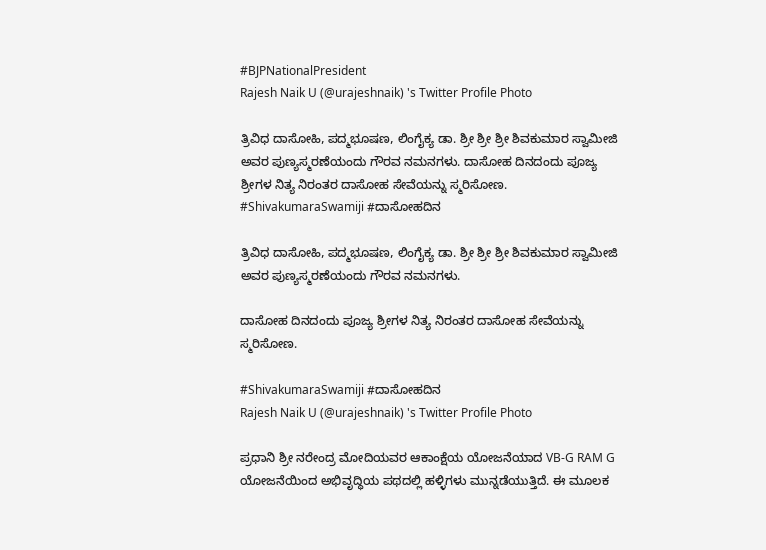#BJPNationalPresident
Rajesh Naik U (@urajeshnaik) 's Twitter Profile Photo

ತ್ರಿವಿಧ ದಾಸೋಹಿ, ಪದ್ಮಭೂಷಣ, ಲಿಂಗೈಕ್ಯ ಡಾ. ಶ್ರೀ ಶ್ರೀ ಶ್ರೀ ಶಿವಕುಮಾರ ಸ್ವಾಮೀಜಿ ಅವರ ಪುಣ್ಯಸ್ಮರಣೆಯಂದು ಗೌರವ ನಮನಗಳು. ದಾಸೋಹ ದಿನದಂದು ಪೂಜ್ಯ ಶ್ರೀಗಳ ನಿತ್ಯ ನಿರಂತರ ದಾಸೋಹ ಸೇವೆಯನ್ನು ಸ್ಮರಿಸೋಣ. #ShivakumaraSwamiji #ದಾಸೋಹದಿನ

ತ್ರಿವಿಧ ದಾಸೋಹಿ, ಪದ್ಮಭೂಷಣ, ಲಿಂಗೈಕ್ಯ ಡಾ. ಶ್ರೀ ಶ್ರೀ ಶ್ರೀ ಶಿವಕುಮಾರ ಸ್ವಾಮೀಜಿ ಅವರ ಪುಣ್ಯಸ್ಮರಣೆಯಂದು ಗೌರವ ನಮನಗಳು.

ದಾಸೋಹ ದಿನದಂದು ಪೂಜ್ಯ ಶ್ರೀಗಳ ನಿತ್ಯ ನಿರಂತರ ದಾಸೋಹ ಸೇವೆಯನ್ನು ಸ್ಮರಿಸೋಣ.

#ShivakumaraSwamiji #ದಾಸೋಹದಿನ
Rajesh Naik U (@urajeshnaik) 's Twitter Profile Photo

ಪ್ರಧಾನಿ ಶ್ರೀ ನರೇಂದ್ರ ಮೋದಿಯವರ ಆಕಾಂಕ್ಷೆಯ ಯೋಜನೆಯಾದ‌ VB-G RAM G ಯೋಜನೆಯಿಂದ ಅಭಿವೃದ್ಧಿಯ ಪಥದಲ್ಲಿ ಹಳ್ಳಿಗಳು ಮುನ್ನಡೆಯುತ್ತಿದೆ. ಈ ಮೂಲಕ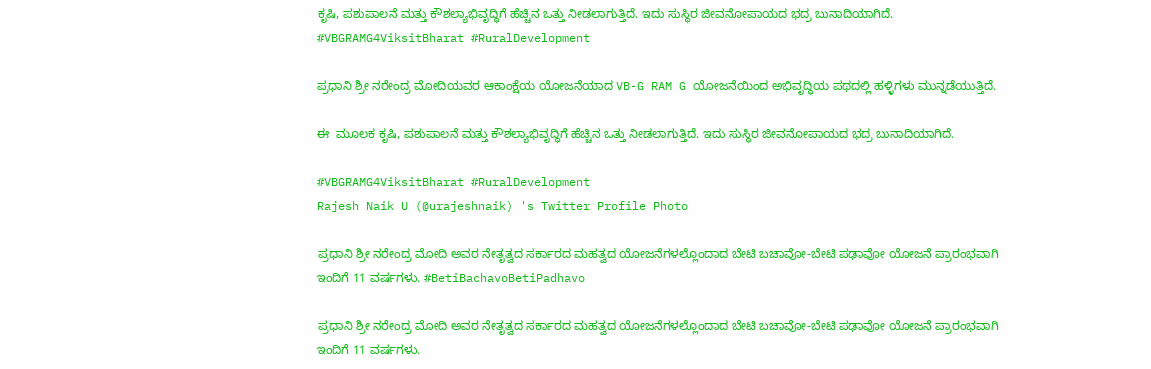ಕೃಷಿ, ಪಶುಪಾಲನೆ ಮತ್ತು ಕೌಶಲ್ಯಾಭಿವೃದ್ಧಿಗೆ ಹೆಚ್ಚಿನ ಒತ್ತು ನೀಡಲಾಗುತ್ತಿದೆ. ಇದು ಸುಸ್ಥಿರ ಜೀವನೋಪಾಯದ ಭದ್ರ ಬುನಾದಿಯಾಗಿದೆ. #VBGRAMG4ViksitBharat #RuralDevelopment

ಪ್ರಧಾನಿ ಶ್ರೀ ನರೇಂದ್ರ ಮೋದಿಯವರ ಆಕಾಂಕ್ಷೆಯ ಯೋಜನೆಯಾದ‌ VB-G RAM G ಯೋಜನೆಯಿಂದ ಅಭಿವೃದ್ಧಿಯ ಪಥದಲ್ಲಿ ಹಳ್ಳಿಗಳು ಮುನ್ನಡೆಯುತ್ತಿದೆ.

ಈ  ಮೂಲಕ ಕೃಷಿ, ಪಶುಪಾಲನೆ ಮತ್ತು ಕೌಶಲ್ಯಾಭಿವೃದ್ಧಿಗೆ ಹೆಚ್ಚಿನ ಒತ್ತು ನೀಡಲಾಗುತ್ತಿದೆ. ಇದು ಸುಸ್ಥಿರ ಜೀವನೋಪಾಯದ ಭದ್ರ ಬುನಾದಿಯಾಗಿದೆ.

#VBGRAMG4ViksitBharat #RuralDevelopment
Rajesh Naik U (@urajeshnaik) 's Twitter Profile Photo

ಪ್ರಧಾನಿ ಶ್ರೀ ನರೇಂದ್ರ ಮೋದಿ ಅವರ ನೇತೃತ್ವದ ಸರ್ಕಾರದ ಮಹತ್ವದ ಯೋಜನೆಗಳಲ್ಲೊಂದಾದ ಬೇಟಿ ಬಚಾವೋ-ಬೇಟಿ ಪಢಾವೋ ಯೋಜನೆ ಪ್ರಾರಂಭವಾಗಿ ಇಂದಿಗೆ 11 ವರ್ಷಗಳು. #BetiBachavoBetiPadhavo

ಪ್ರಧಾನಿ ಶ್ರೀ ನರೇಂದ್ರ ಮೋದಿ ಅವರ ನೇತೃತ್ವದ ಸರ್ಕಾರದ ಮಹತ್ವದ ಯೋಜನೆಗಳಲ್ಲೊಂದಾದ ಬೇಟಿ ಬಚಾವೋ-ಬೇಟಿ ಪಢಾವೋ ಯೋಜನೆ ಪ್ರಾರಂಭವಾಗಿ ಇಂದಿಗೆ 11 ವರ್ಷಗಳು.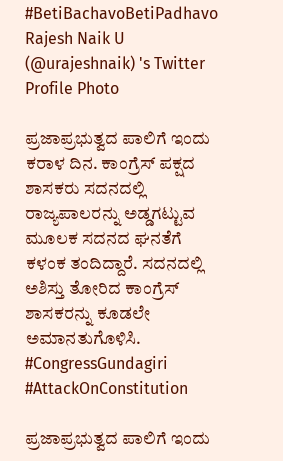#BetiBachavoBetiPadhavo
Rajesh Naik U (@urajeshnaik) 's Twitter Profile Photo

ಪ್ರಜಾಪ್ರಭುತ್ವದ ಪಾಲಿಗೆ ಇಂದು ಕರಾಳ ದಿನ. ಕಾಂಗ್ರೆಸ್ ಪಕ್ಷದ ಶಾಸಕರು ಸದನದಲ್ಲಿ ರಾಜ್ಯಪಾಲರನ್ನು ಅಡ್ಡಗಟ್ಟುವ ಮೂಲಕ ಸದನದ ಘನತೆಗೆ ಕಳಂಕ ತಂದಿದ್ದಾರೆ. ಸದನದಲ್ಲಿ ಅಶಿಸ್ತು ತೋರಿದ ಕಾಂಗ್ರೆಸ್‌ ಶಾಸಕರನ್ನು ಕೂಡಲೇ ಅಮಾನತುಗೊಳಿಸಿ. #CongressGundagiri #AttackOnConstitution

ಪ್ರಜಾಪ್ರಭುತ್ವದ ಪಾಲಿಗೆ ಇಂದು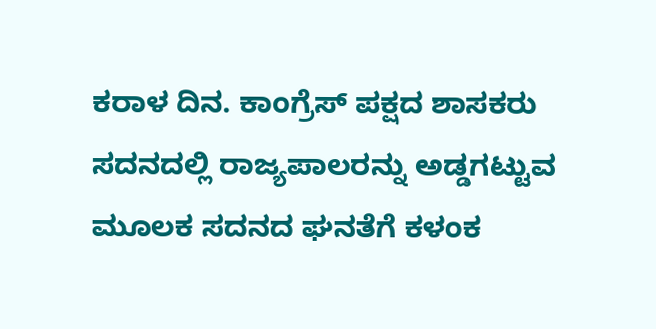ಕರಾಳ ದಿನ. ಕಾಂಗ್ರೆಸ್ ಪಕ್ಷದ ಶಾಸಕರು ಸದನದಲ್ಲಿ ರಾಜ್ಯಪಾಲರನ್ನು ಅಡ್ಡಗಟ್ಟುವ ಮೂಲಕ ಸದನದ ಘನತೆಗೆ ಕಳಂಕ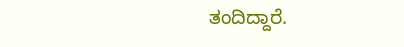ತಂದಿದ್ದಾರೆ.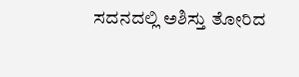ಸದನದಲ್ಲಿ ಅಶಿಸ್ತು ತೋರಿದ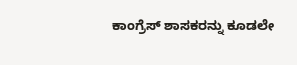ಕಾಂಗ್ರೆಸ್‌ ಶಾಸಕರನ್ನು ಕೂಡಲೇ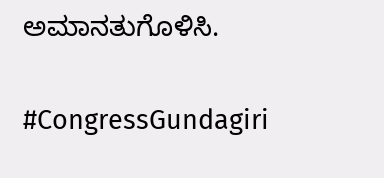ಅಮಾನತುಗೊಳಿಸಿ.

#CongressGundagiri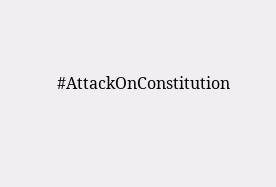#AttackOnConstitution